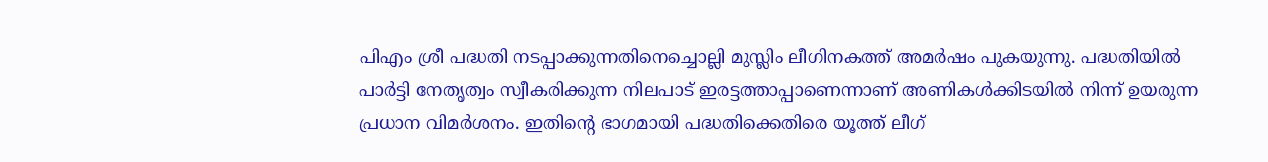പിഎം ശ്രീ പദ്ധതി നടപ്പാക്കുന്നതിനെച്ചൊല്ലി മുസ്ലിം ലീഗിനകത്ത് അമർഷം പുകയുന്നു. പദ്ധതിയിൽ പാർട്ടി നേതൃത്വം സ്വീകരിക്കുന്ന നിലപാട് ഇരട്ടത്താപ്പാണെന്നാണ് അണികൾക്കിടയിൽ നിന്ന് ഉയരുന്ന പ്രധാന വിമർശനം. ഇതിന്റെ ഭാഗമായി പദ്ധതിക്കെതിരെ യൂത്ത് ലീഗ്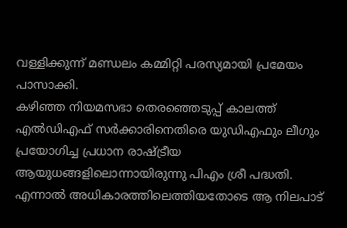വള്ളിക്കുന്ന് മണ്ഡലം കമ്മിറ്റി പരസ്യമായി പ്രമേയം പാസാക്കി.
കഴിഞ്ഞ നിയമസഭാ തെരഞ്ഞെടുപ്പ് കാലത്ത് എൽഡിഎഫ് സർക്കാരിനെതിരെ യുഡിഎഫും ലീഗും പ്രയോഗിച്ച പ്രധാന രാഷ്ട്രീയ ആയുധങ്ങളിലൊന്നായിരുന്നു പിഎം ശ്രീ പദ്ധതി. എന്നാൽ അധികാരത്തിലെത്തിയതോടെ ആ നിലപാട്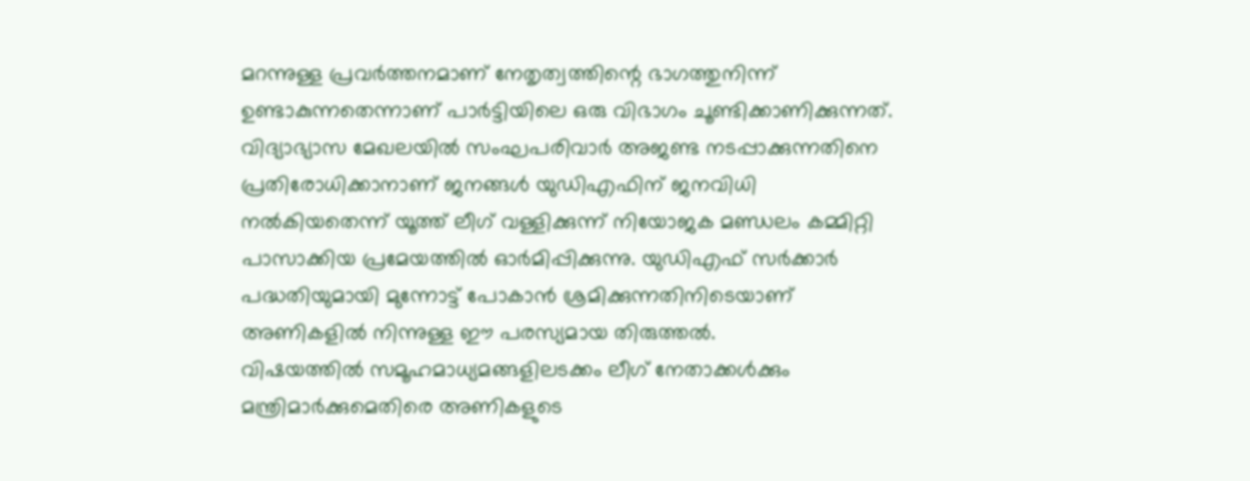മറന്നുള്ള പ്രവർത്തനമാണ് നേതൃത്വത്തിന്റെ ഭാഗത്തുനിന്ന് ഉണ്ടാകുന്നതെന്നാണ് പാർട്ടിയിലെ ഒരു വിഭാഗം ചൂണ്ടിക്കാണിക്കുന്നത്. വിദ്യാഭ്യാസ മേഖലയിൽ സംഘപരിവാർ അജണ്ട നടപ്പാക്കുന്നതിനെ പ്രതിരോധിക്കാനാണ് ജനങ്ങൾ യുഡിഎഫിന് ജനവിധി നൽകിയതെന്ന് യൂത്ത് ലീഗ് വള്ളിക്കുന്ന് നിയോജക മണ്ഡലം കമ്മിറ്റി പാസാക്കിയ പ്രമേയത്തിൽ ഓർമിപ്പിക്കുന്നു. യുഡിഎഫ് സർക്കാർ പദ്ധതിയുമായി മുന്നോട്ട് പോകാൻ ശ്രമിക്കുന്നതിനിടെയാണ് അണികളിൽ നിന്നുള്ള ഈ പരസ്യമായ തിരുത്തൽ.
വിഷയത്തിൽ സമൂഹമാധ്യമങ്ങളിലടക്കം ലീഗ് നേതാക്കൾക്കും മന്ത്രിമാർക്കുമെതിരെ അണികളുടെ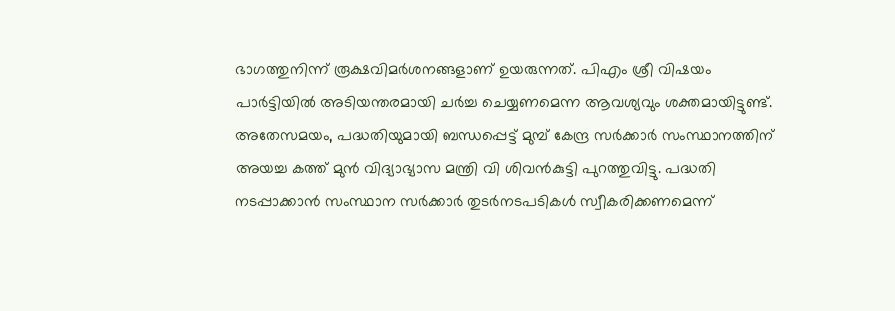ഭാഗത്തുനിന്ന് രൂക്ഷവിമർശനങ്ങളാണ് ഉയരുന്നത്. പിഎം ശ്രീ വിഷയം പാർട്ടിയിൽ അടിയന്തരമായി ചർച്ച ചെയ്യണമെന്ന ആവശ്യവും ശക്തമായിട്ടുണ്ട്. അതേസമയം, പദ്ധതിയുമായി ബന്ധപ്പെട്ട് മുമ്പ് കേന്ദ്ര സർക്കാർ സംസ്ഥാനത്തിന് അയച്ച കത്ത് മുൻ വിദ്യാഭ്യാസ മന്ത്രി വി ശിവൻകുട്ടി പുറത്തുവിട്ടു. പദ്ധതി നടപ്പാക്കാൻ സംസ്ഥാന സർക്കാർ തുടർനടപടികൾ സ്വീകരിക്കണമെന്ന്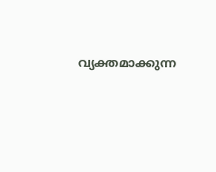വ്യക്തമാക്കുന്ന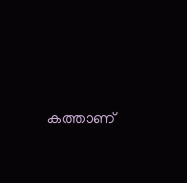കത്താണ്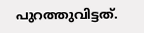പുറത്തുവിട്ടത്.